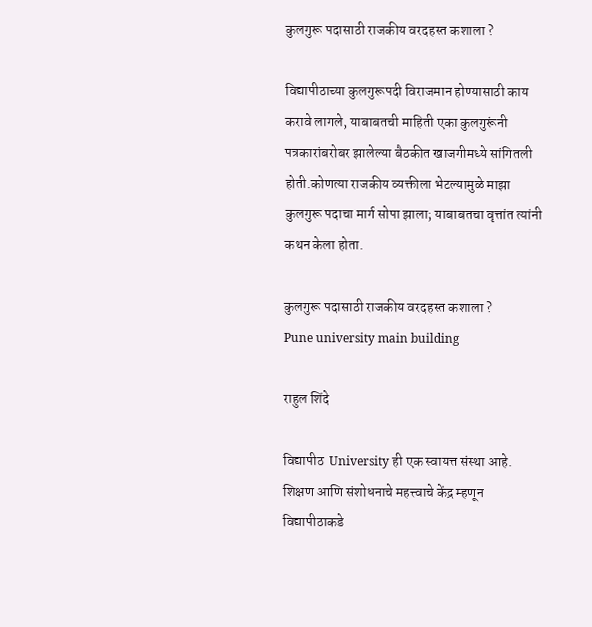कुलगुरू पदासाठी राजकीय वरदहस्त कशाला ?

विद्यापीठाच्या कुलगुरूपदी विराजमान होण्यासाठी काय करावे लागले, याबाबतची माहिती एका कुलगुरूंनी पत्रकारांबरोबर झालेल्या बैठकीत खाजगीमध्ये सांगितली होती.कोणत्या राजकीय व्यक्तीला भेटल्यामुळे माझा कुलगुरू पदाचा मार्ग सोपा झाला; याबाबतचा वृत्तांत त्यांनी कथन केला होता.

कुलगुरू पदासाठी राजकीय वरदहस्त कशाला ?
Pune university main building

राहुल शिंदे

विद्यापीठ  University ही एक स्वायत्त संस्था आहे.  शिक्षण आणि संशोधनाचे महत्त्वाचे केंद्र म्हणून विद्यापीठाकडे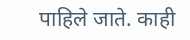पाहिले जाते. काही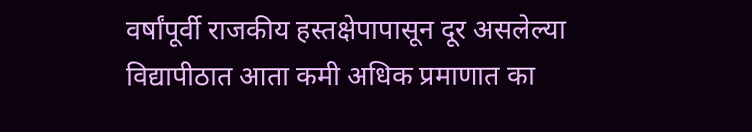वर्षांपूर्वी राजकीय हस्तक्षेपापासून दूर असलेल्या विद्यापीठात आता कमी अधिक प्रमाणात का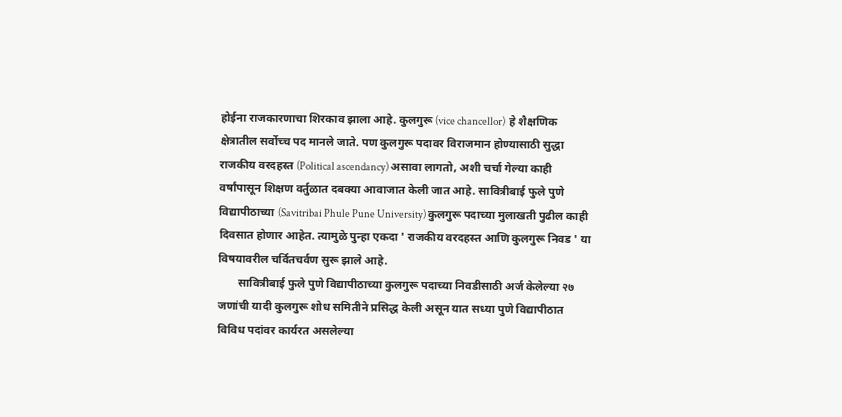होईना राजकारणाचा शिरकाव झाला आहे. कुलगुरू (vice chancellor)  हे शैक्षणिक क्षेत्रातील सर्वोच्च पद मानले जाते. पण कुलगुरू पदावर विराजमान होण्यासाठी सुद्धा राजकीय वरदहस्त (Political ascendancy) असावा लागतो, अशी चर्चा गेल्या काही वर्षांपासून शिक्षण वर्तुळात दबक्या आवाजात केली जात आहे. सावित्रीबाई फुले पुणे विद्यापीठाच्या (Savitribai Phule Pune University) कुलगुरू पदाच्या मुलाखती पुढील काही दिवसात होणार आहेत. त्यामुळे पुन्हा एकदा ' राजकीय वरदहस्त आणि कुलगुरू निवड ' या विषयावरील चर्वितचर्वण सुरू झाले आहे.
       सावित्रीबाई फुले पुणे विद्यापीठाच्या कुलगुरू पदाच्या निवडीसाठी अर्ज केलेल्या २७ जणांची यादी कुलगुरू शोध समितीने प्रसिद्ध केली असून यात सध्या पुणे विद्यापीठात विविध पदांवर कार्यरत असलेल्या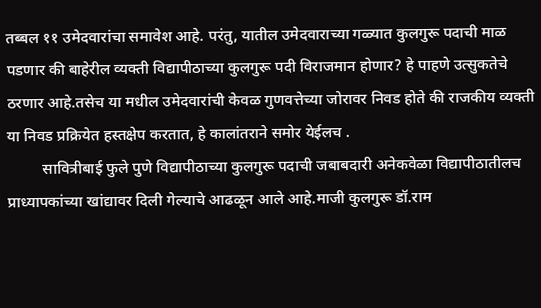तब्बल ११ उमेदवारांचा समावेश आहे. परंतु, यातील उमेदवाराच्या गळ्यात कुलगुरू पदाची माळ पडणार की बाहेरील व्यक्ती विद्यापीठाच्या कुलगुरू पदी विराजमान होणार? हे पाहणे उत्सुकतेचे ठरणार आहे.तसेच या मधील उमेदवारांची केवळ गुणवत्तेच्या जोरावर निवड होते की राजकीय व्यक्ती या निवड प्रक्रियेत हस्तक्षेप करतात, हे कालांतराने समोर येईलच .
         सावित्रीबाई फुले पुणे विद्यापीठाच्या कुलगुरू पदाची जबाबदारी अनेकवेळा विद्यापीठातीलच प्राध्यापकांच्या खांद्यावर दिली गेल्याचे आढळून आले आहे.माजी कुलगुरू डॉ.राम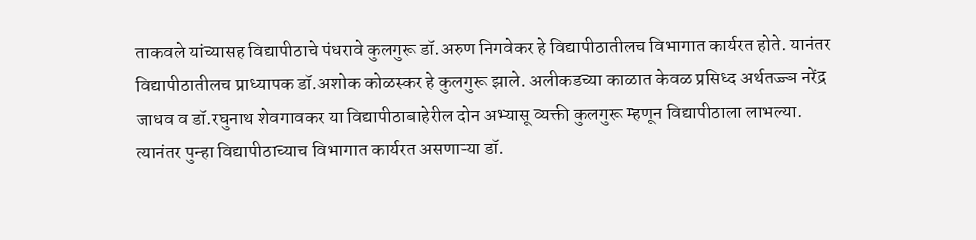ताकवले यांच्यासह विद्यापीठाचे पंधरावे कुलगुरू डॉ.अरुण निगवेकर हे विद्यापीठातीलच विभागात कार्यरत होते. यानंतर विद्यापीठातीलच प्राध्यापक डॉ.अशोक कोळस्कर हे कुलगुरू झाले. अलीकडच्या काळात केवळ प्रसिध्द अर्थतज्ज्ञ नरेंद्र जाधव व डॉ.रघुनाथ शेवगावकर या विद्यापीठाबाहेरील दोन अभ्यासू व्यक्ती कुलगुरू म्हणून विद्यापीठाला लाभल्या. त्यानंतर पुन्हा विद्यापीठाच्याच विभागात कार्यरत असणाऱ्या डॉ.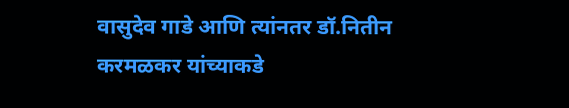वासुदेव गाडे आणि त्यांनतर डॉ.नितीन करमळकर यांच्याकडे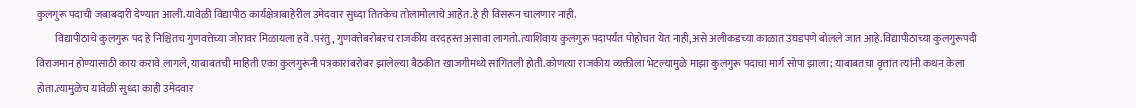कुलगुरू पदाची जबाबदारी देण्यात आली.यावेळी विद्यापीठ कार्यक्षेत्राबाहेरील उमेदवार सुध्दा तितकेच तोलामोलाचे आहेत.हे ही विसरून चालणार नाही.
         विद्यापीठाचे कुलगुरू पद हे निश्चितच गुणवत्तेच्या जोरावर मिळायला हवे .परंतु, गुणवत्तेबरोबरच राजकीय वरदहस्त असावा लागतो.त्याशिवाय कुलगुरू पदापर्यंत पोहोचत येत नाही,असे अलीकडच्या काळात उघडपणे बोलले जात आहे.विद्यापीठाच्या कुलगुरूपदी विराजमान होण्यासाठी काय करावे लागले, याबाबतची माहिती एका कुलगुरूंनी पत्रकारांबरोबर झालेल्या बैठकीत खाजगीमध्ये सांगितली होती.कोणत्या राजकीय व्यक्तीला भेटल्यामुळे माझा कुलगुरू पदाचा मार्ग सोपा झाला; याबाबतचा वृत्तांत त्यांनी कथन केला होता.त्यामुळेच यावेळी सुध्दा काही उमेदवार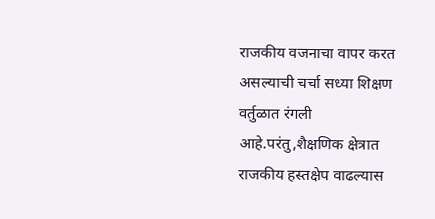राजकीय वजनाचा वापर करत असल्याची चर्चा सध्या शिक्षण वर्तुळात रंगली आहे.परंतु,शैक्षणिक क्षेत्रात राजकीय हस्तक्षेप वाढल्यास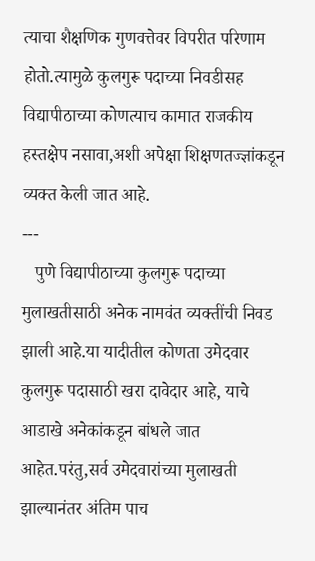त्याचा शैक्षणिक गुणवत्तेवर विपरीत परिणाम होतो.त्यामुळे कुलगुरू पदाच्या निवडीसह विद्यापीठाच्या कोणत्याच कामात राजकीय हस्तक्षेप नसावा,अशी अपेक्षा शिक्षणतज्ज्ञांकडून व्यक्त केली जात आहे.
---
   पुणे विद्यापीठाच्या कुलगुरू पदाच्या मुलाखतीसाठी अनेक नामवंत व्यक्तींची निवड झाली आहे.या यादीतील कोणता उमेदवार कुलगुरू पदासाठी खरा दावेदार आहे, याचे आडाखे अनेकांकडून बांधले जात आहेत.परंतु,सर्व उमेदवारांच्या मुलाखती झाल्यानंतर अंतिम पाच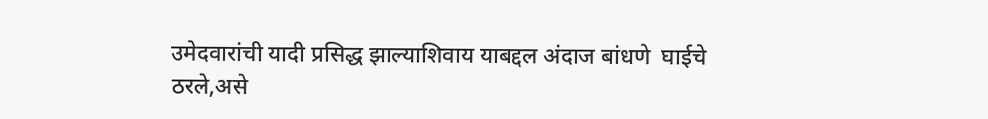उमेदवारांची यादी प्रसिद्ध झाल्याशिवाय याबद्दल अंदाज बांधणे  घाईचे ठरले,असे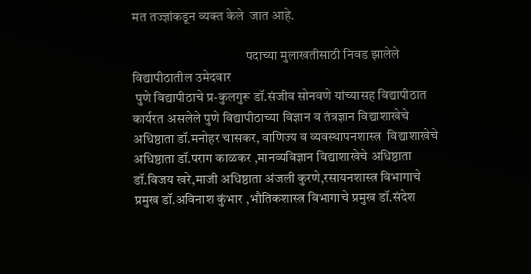मत तज्ज्ञांकडून व्यक्त केले  जात आहे.

                                           पदाच्या मुलाखतीसाठी निवड झालेले विद्यापीठातील उमेदवार
 पुणे विद्यापीठाचे प्र-कुलगुरू डॉ.संजीव सोनवणे यांच्यासह विद्यापीठात कार्यरत असलेले पुणे विद्यापीठाच्या विज्ञान व तंत्रज्ञान विद्याशाखेचे अधिष्ठाता डॉ.मनोहर चासकर, वाणिज्य व व्यवस्थापनशास्त्र  विद्याशाखेचे अधिष्ठाता डॉ.पराग काळकर ,मानव्यविज्ञान विद्याशाखेचे अधिष्ठाता डॉ.विजय खरे,माजी अधिष्ठाता अंजली कुरणे,रसायनशास्त्र विभागाचे प्रमुख डॉ.अविनाश कुंभार ,भौतिकशास्त्र विभागाचे प्रमुख डॉ.संदेश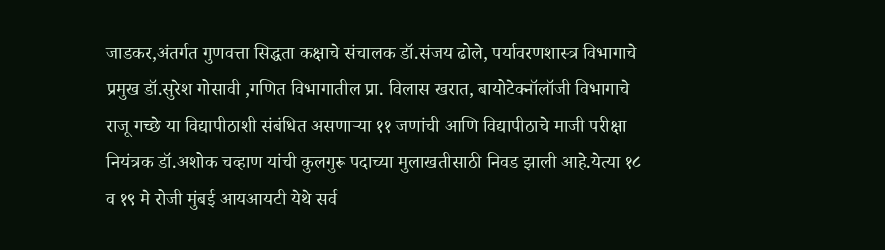जाडकर,अंतर्गत गुणवत्ता सिद्धता कक्षाचे संचालक डॉ.संजय ढोले, पर्यावरणशास्त्र विभागाचे प्रमुख डॉ.सुरेश गोसावी ,गणित विभागातील प्रा. विलास खरात, बायोटेक्नॉलॉजी विभागाचे राजू गच्छे या विद्यापीठाशी संबंधित असणाऱ्या ११ जणांची आणि विद्यापीठाचे माजी परीक्षा नियंत्रक डॉ.अशोक चव्हाण यांची कुलगुरू पदाच्या मुलाखतीसाठी निवड झाली आहे.येत्या १८ व १९ मे रोजी मुंबई आयआयटी येथे सर्व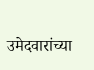उमेदवारांच्या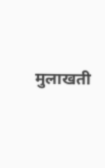मुलाखती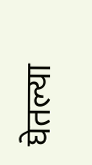घेतल्या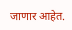जाणार आहेत.